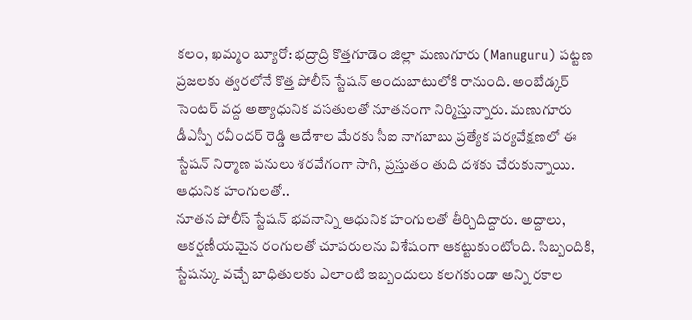కలం, ఖమ్మం బ్యూరో: భద్రాద్రి కొత్తగూడెం జిల్లా మణుగూరు (Manuguru) పట్టణ ప్రజలకు త్వరలోనే కొత్త పోలీస్ స్టేషన్ అందుబాటులోకి రానుంది. అంబేడ్కర్ సెంటర్ వద్ద అత్యాధునిక వసతులతో నూతనంగా నిర్మిస్తున్నారు. మణుగూరు డీఎస్పీ రవీందర్ రెడ్డి ఆదేశాల మేరకు సీఐ నాగబాబు ప్రత్యేక పర్యవేక్షణలో ఈ స్టేషన్ నిర్మాణ పనులు శరవేగంగా సాగి, ప్రస్తుతం తుది దశకు చేరుకున్నాయి.
ఆధునిక హంగులతో..
నూతన పోలీస్ స్టేషన్ భవనాన్ని ఆధునిక హంగులతో తీర్చిదిద్దారు. అద్దాలు, ఆకర్షణీయమైన రంగులతో చూపరులను విశేషంగా ఆకట్టుకుంటోంది. సిబ్బందికి, స్టేషన్కు వచ్చే బాధితులకు ఎలాంటి ఇబ్బందులు కలగకుండా అన్ని రకాల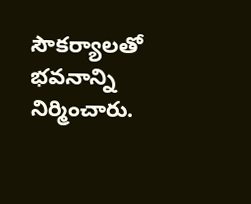సౌకర్యాలతో భవనాన్ని నిర్మించారు.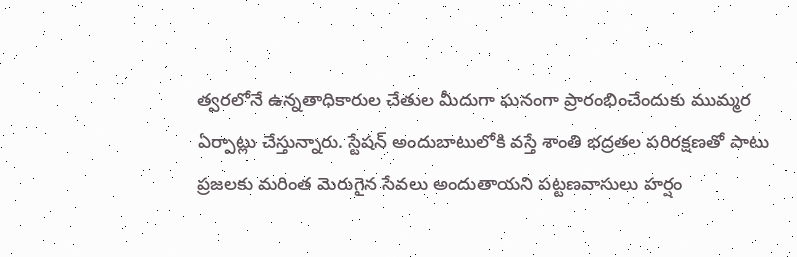త్వరలోనే ఉన్నతాధికారుల చేతుల మీదుగా ఘనంగా ప్రారంభించేందుకు ముమ్మర ఏర్పాట్లు చేస్తున్నారు. స్టేషన్ అందుబాటులోకి వస్తే శాంతి భద్రతల పరిరక్షణతో పాటు ప్రజలకు మరింత మెరుగైన సేవలు అందుతాయని పట్టణవాసులు హర్షం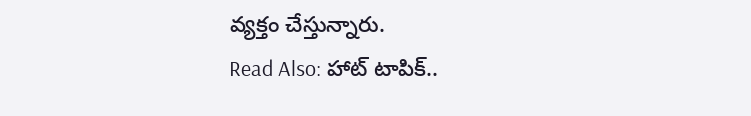వ్యక్తం చేస్తున్నారు.
Read Also: హాట్ టాపిక్..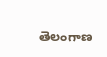తెలంగాణ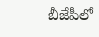బీజేపీలో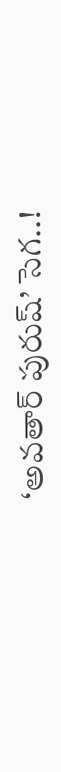‘అవతార్ పురుష్’ సెగ..!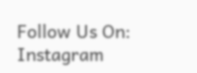Follow Us On: Instagram